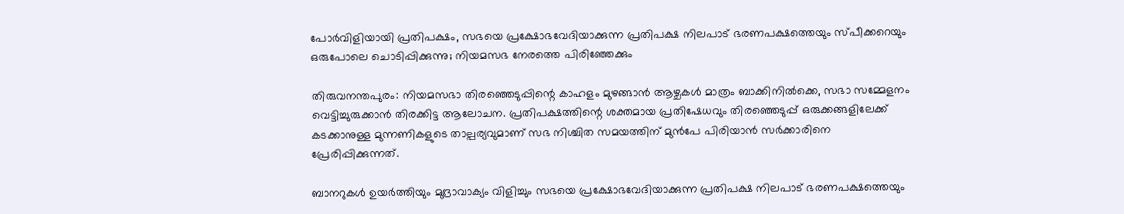പോര്‍വിളിയായി പ്രതിപക്ഷം, സഭയെ പ്രക്ഷോഭവേദിയാക്കുന്ന പ്രതിപക്ഷ നിലപാട് ഭരണപക്ഷത്തെയും സ്പീക്കറെയും ഒരുപോലെ ചൊടിപ്പിക്കുന്നു; നിയമസഭ നേരത്തെ പിരിഞ്ഞേക്കും

തിരുവനന്തപുരം: നിയമസഭാ തിരഞ്ഞെടുപ്പിന്റെ കാഹളം മുഴങ്ങാന്‍ ആഴ്ചകള്‍ മാത്രം ബാക്കിനില്‍ക്കെ, സഭാ സമ്മേളനം വെട്ടിച്ചുരുക്കാന്‍ തിരക്കിട്ട ആലോചന. പ്രതിപക്ഷത്തിന്റെ ശക്തമായ പ്രതിഷേധവും തിരഞ്ഞെടുപ്പ് ഒരുക്കങ്ങളിലേക്ക് കടക്കാനുള്ള മുന്നണികളുടെ താല്പര്യവുമാണ് സഭ നിശ്ചിത സമയത്തിന് മുന്‍പേ പിരിയാന്‍ സര്‍ക്കാരിനെ പ്രേരിപ്പിക്കുന്നത്.

ബാനറുകള്‍ ഉയര്‍ത്തിയും മുദ്രാവാക്യം വിളിച്ചും സഭയെ പ്രക്ഷോഭവേദിയാക്കുന്ന പ്രതിപക്ഷ നിലപാട് ഭരണപക്ഷത്തെയും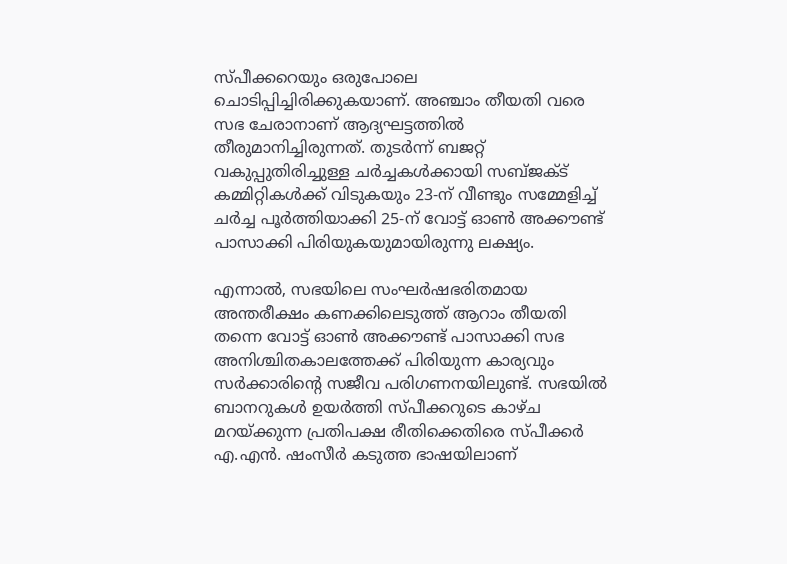സ്പീക്കറെയും ഒരുപോലെ ചൊടിപ്പിച്ചിരിക്കുകയാണ്. അഞ്ചാം തീയതി വരെ സഭ ചേരാനാണ് ആദ്യഘട്ടത്തില്‍ തീരുമാനിച്ചിരുന്നത്. തുടര്‍ന്ന് ബജറ്റ് വകുപ്പുതിരിച്ചുള്ള ചര്‍ച്ചകള്‍ക്കായി സബ്ജക്ട് കമ്മിറ്റികള്‍ക്ക് വിടുകയും 23-ന് വീണ്ടും സമ്മേളിച്ച് ചര്‍ച്ച പൂര്‍ത്തിയാക്കി 25-ന് വോട്ട് ഓണ്‍ അക്കൗണ്ട് പാസാക്കി പിരിയുകയുമായിരുന്നു ലക്ഷ്യം.

എന്നാല്‍, സഭയിലെ സംഘര്‍ഷഭരിതമായ അന്തരീക്ഷം കണക്കിലെടുത്ത് ആറാം തീയതി തന്നെ വോട്ട് ഓണ്‍ അക്കൗണ്ട് പാസാക്കി സഭ അനിശ്ചിതകാലത്തേക്ക് പിരിയുന്ന കാര്യവും സര്‍ക്കാരിന്റെ സജീവ പരിഗണനയിലുണ്ട്. സഭയില്‍ ബാനറുകള്‍ ഉയര്‍ത്തി സ്പീക്കറുടെ കാഴ്ച മറയ്ക്കുന്ന പ്രതിപക്ഷ രീതിക്കെതിരെ സ്പീക്കര്‍ എ.എന്‍. ഷംസീര്‍ കടുത്ത ഭാഷയിലാണ്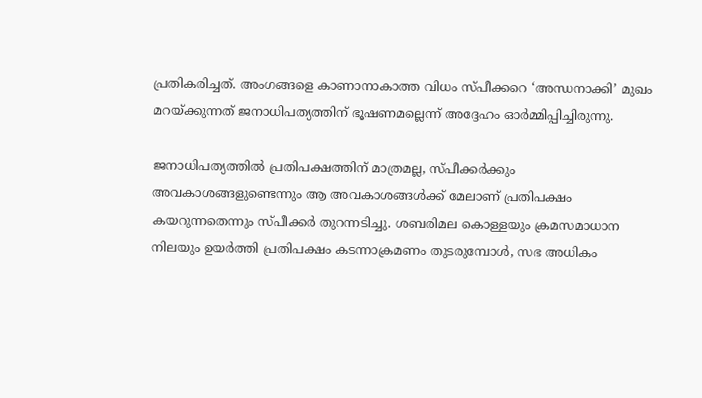പ്രതികരിച്ചത്. അംഗങ്ങളെ കാണാനാകാത്ത വിധം സ്പീക്കറെ ‘അന്ധനാക്കി’ മുഖം മറയ്ക്കുന്നത് ജനാധിപത്യത്തിന് ഭൂഷണമല്ലെന്ന് അദ്ദേഹം ഓര്‍മ്മിപ്പിച്ചിരുന്നു.

ജനാധിപത്യത്തില്‍ പ്രതിപക്ഷത്തിന് മാത്രമല്ല, സ്പീക്കര്‍ക്കും അവകാശങ്ങളുണ്ടെന്നും ആ അവകാശങ്ങള്‍ക്ക് മേലാണ് പ്രതിപക്ഷം കയറുന്നതെന്നും സ്പീക്കര്‍ തുറന്നടിച്ചു. ശബരിമല കൊള്ളയും ക്രമസമാധാന നിലയും ഉയര്‍ത്തി പ്രതിപക്ഷം കടന്നാക്രമണം തുടരുമ്പോള്‍, സഭ അധികം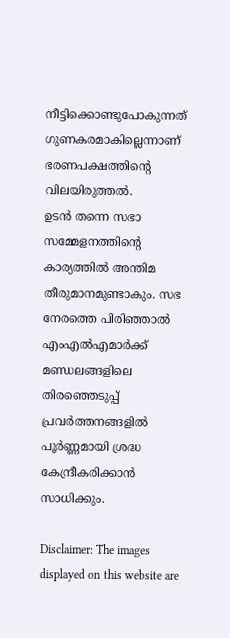നീട്ടിക്കൊണ്ടുപോകുന്നത് ഗുണകരമാകില്ലെന്നാണ് ഭരണപക്ഷത്തിന്റെ വിലയിരുത്തല്‍.
ഉടന്‍ തന്നെ സഭാ സമ്മേളനത്തിന്റെ കാര്യത്തില്‍ അന്തിമ തീരുമാനമുണ്ടാകും. സഭ നേരത്തെ പിരിഞ്ഞാല്‍ എംഎല്‍എമാര്‍ക്ക് മണ്ഡലങ്ങളിലെ തിരഞ്ഞെടുപ്പ് പ്രവര്‍ത്തനങ്ങളില്‍ പൂര്‍ണ്ണമായി ശ്രദ്ധ കേന്ദ്രീകരിക്കാന്‍ സാധിക്കും.

Disclaimer: The images displayed on this website are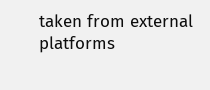taken from external platforms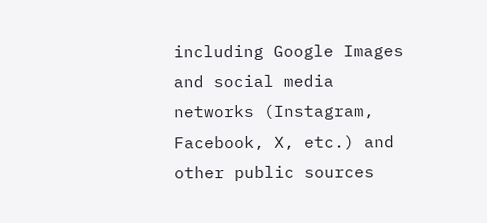including Google Images and social media networks (Instagram, Facebook, X, etc.) and other public sources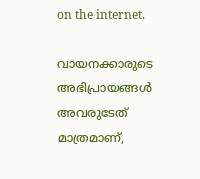on the internet.

വായനക്കാരുടെ അഭിപ്രായങ്ങള്‍ അവരുടേത് മാത്രമാണ്,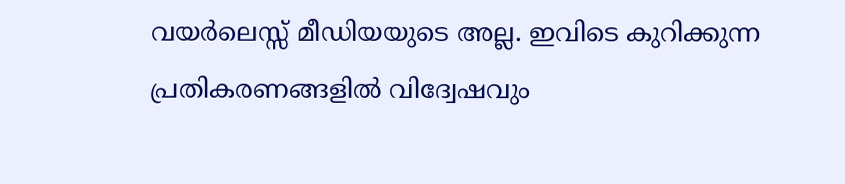വയർലെസ്സ് മീഡിയയുടെ അല്ല. ഇവിടെ കുറിക്കുന്ന പ്രതികരണങ്ങളിൽ വിദ്വേഷവും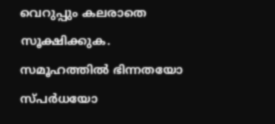വെറുപ്പും കലരാതെ സൂക്ഷിക്കുക. സമൂഹത്തിൽ ഭിന്നതയോ സ്‌പർധയോ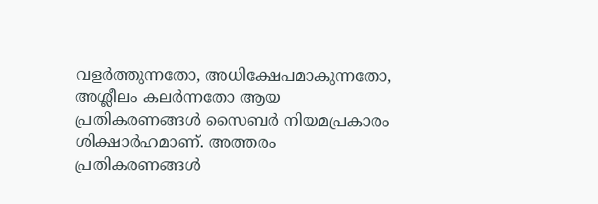വളർത്തുന്നതോ, അധിക്ഷേപമാകുന്നതോ, അശ്ലീലം കലർന്നതോ ആയ പ്രതികരണങ്ങൾ സൈബർ നിയമപ്രകാരം ശിക്ഷാർഹമാണ്. അത്തരം പ്രതികരണങ്ങൾ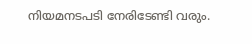നിയമനടപടി നേരിടേണ്ടി വരും.